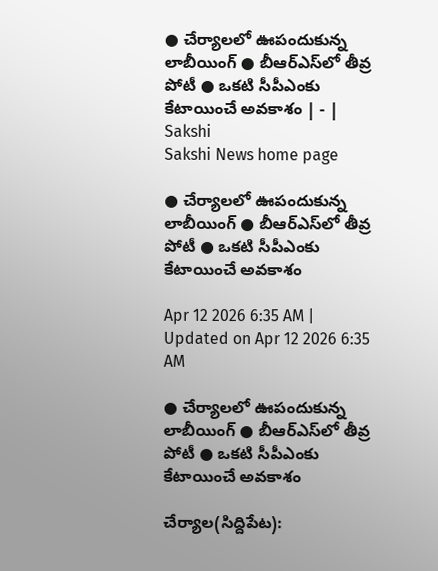● చేర్యాలలో ఊపందుకున్న లాబీయింగ్‌ ● బీఆర్‌ఎస్‌లో తీవ్ర పోటీ ● ఒకటి సీపీఎంకు కేటాయించే అవకాశం | - | Sakshi
Sakshi News home page

● చేర్యాలలో ఊపందుకున్న లాబీయింగ్‌ ● బీఆర్‌ఎస్‌లో తీవ్ర పోటీ ● ఒకటి సీపీఎంకు కేటాయించే అవకాశం

Apr 12 2026 6:35 AM | Updated on Apr 12 2026 6:35 AM

● చేర్యాలలో ఊపందుకున్న లాబీయింగ్‌ ● బీఆర్‌ఎస్‌లో తీవ్ర పోటీ ● ఒకటి సీపీఎంకు కేటాయించే అవకాశం

చేర్యాల(సిద్దిపేట):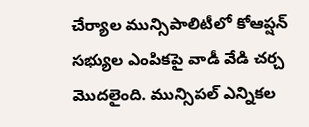చేర్యాల మున్సిపాలిటీలో కోఆప్షన్‌ సభ్యుల ఎంపికపై వాడీ వేడి చర్చ మొదలైంది. మున్సిపల్‌ ఎన్నికల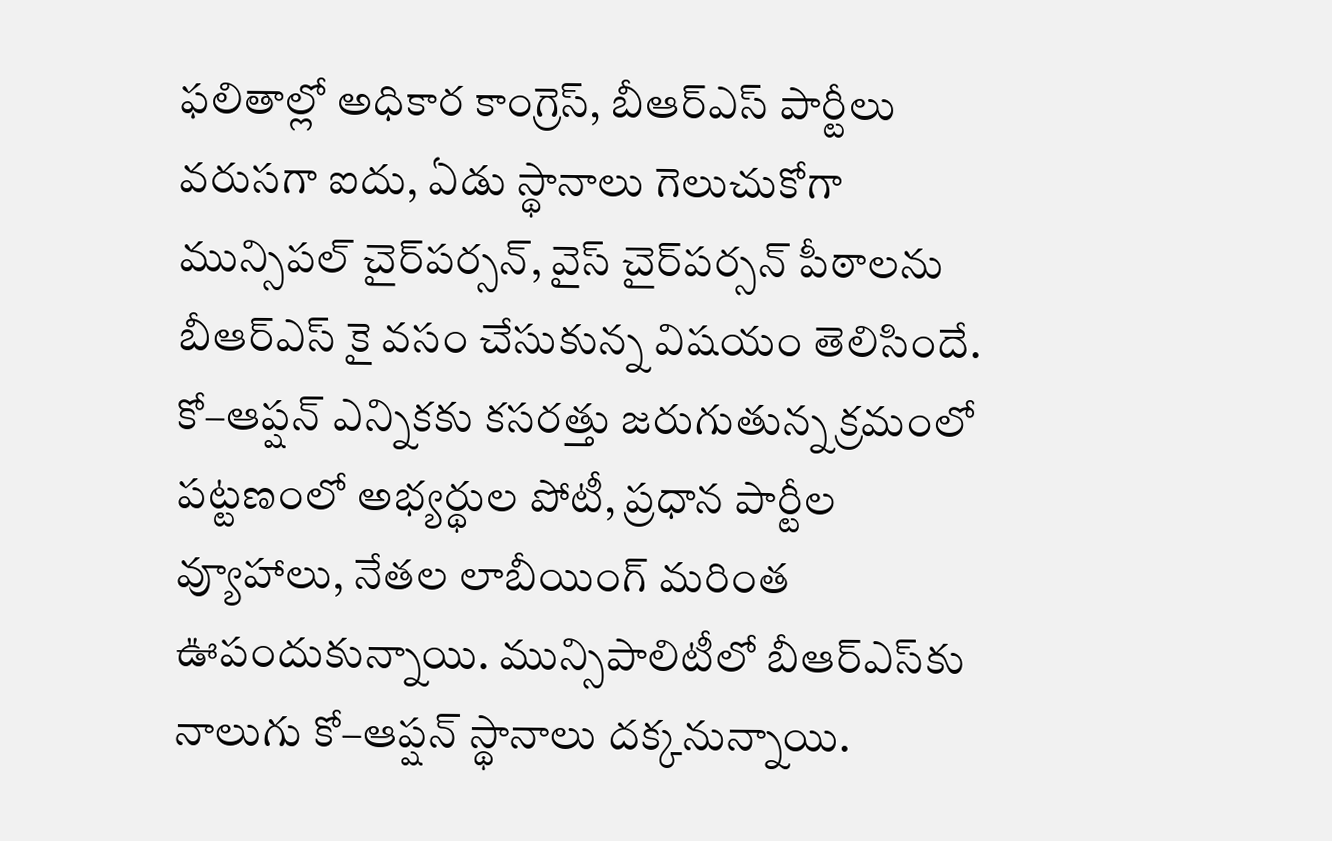ఫలితాల్లో అధికార కాంగ్రెస్‌, బీఆర్‌ఎస్‌ పార్టీలు వరుసగా ఐదు, ఏడు స్థానాలు గెలుచుకోగా మున్సిపల్‌ చైర్‌పర్సన్‌, వైస్‌ చైర్‌పర్సన్‌ పీఠాలను బీఆర్‌ఎస్‌ కై వసం చేసుకున్న విషయం తెలిసిందే. కో–ఆప్షన్‌ ఎన్నికకు కసరత్తు జరుగుతున్న క్రమంలో పట్టణంలో అభ్యర్థుల పోటీ, ప్రధాన పార్టీల వ్యూహాలు, నేతల లాబీయింగ్‌ మరింత ఊపందుకున్నాయి. మున్సిపాలిటీలో బీఆర్‌ఎస్‌కు నాలుగు కో–ఆప్షన్‌ స్థానాలు దక్కనున్నాయి.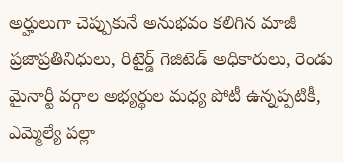అర్హులుగా చెప్పుకునే అనుభవం కలిగిన మాజీ ప్రజాప్రతినిధులు, రిటైర్డ్‌ గెజిటెడ్‌ అధికారులు, రెండు మైనార్టీ వర్గాల అభ్యర్థుల మధ్య పోటీ ఉన్నప్పటికీ, ఎమ్మెల్యే పల్లా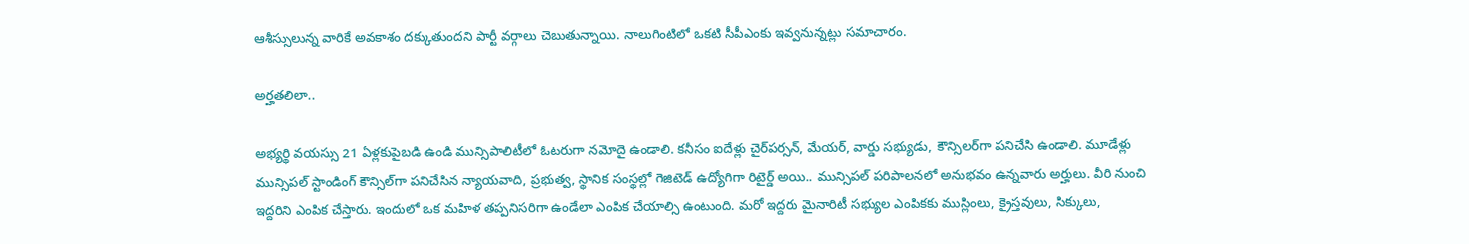ఆశీస్సులున్న వారికే అవకాశం దక్కుతుందని పార్టీ వర్గాలు చెబుతున్నాయి. నాలుగింటిలో ఒకటి సీపీఎంకు ఇవ్వనున్నట్లు సమాచారం.

అర్హతలిలా..

అభ్యర్థి వయస్సు 21 ఏళ్లకుపైబడి ఉండి మున్సిపాలిటీలో ఓటరుగా నమోదై ఉండాలి. కనీసం ఐదేళ్లు చైర్‌పర్సన్‌, మేయర్‌, వార్డు సభ్యుడు, కౌన్సిలర్‌గా పనిచేసి ఉండాలి. మూడేళ్లు మున్సిపల్‌ స్టాండింగ్‌ కౌన్సిల్‌గా పనిచేసిన న్యాయవాది, ప్రభుత్వ, స్థానిక సంస్థల్లో గెజిటెడ్‌ ఉద్యోగిగా రిటైర్డ్‌ అయి.. మున్సిపల్‌ పరిపాలనలో అనుభవం ఉన్నవారు అర్హులు. వీరి నుంచి ఇద్దరిని ఎంపిక చేస్తారు. ఇందులో ఒక మహిళ తప్పనిసరిగా ఉండేలా ఎంపిక చేయాల్సి ఉంటుంది. మరో ఇద్దరు మైనారిటీ సభ్యుల ఎంపికకు ముస్లింలు, క్రైస్తవులు, సిక్కులు,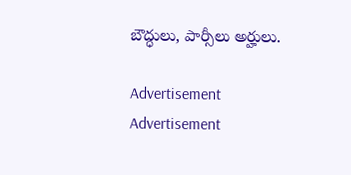బౌద్ధులు, పార్సీలు అర్హులు.

Advertisement
Advertisement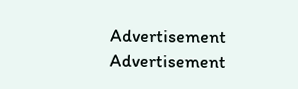Advertisement
Advertisement